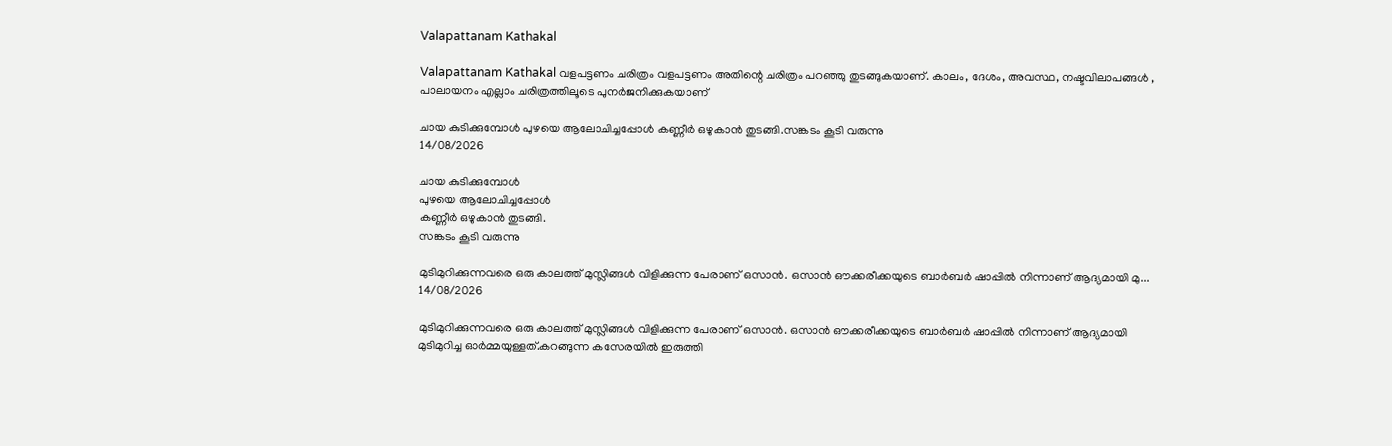Valapattanam Kathakal

Valapattanam Kathakal വളപട്ടണം ചരിത്രം വളപട്ടണം അതിന്റെ ചരിത്രം പറഞ്ഞു തുടങ്ങുകയാണ്. കാലം, ദേശം, അവസ്ഥ, നഷ്ടവിലാപങ്ങള്‍ , പാലായനം എല്ലാം ചരിത്രത്തിലൂടെ പുനര്‍ജനിക്കുകയാണ്

ചായ കുടിക്കുമ്പോള്‍ പുഴയെ ആലോചിച്ചപ്പോള്‍ കണ്ണീര്‍ ഒഴുകാന്‍ തുടങ്ങി.സങ്കടം കൂടി വരുന്നു
14/08/2026

ചായ കുടിക്കുമ്പോള്‍
പുഴയെ ആലോചിച്ചപ്പോള്‍
കണ്ണീര്‍ ഒഴുകാന്‍ തുടങ്ങി.
സങ്കടം കൂടി വരുന്നു

മുടിമുറിക്കുന്നവരെ ഒരു കാലത്ത് മുസ്ലിങ്ങൾ വിളിക്കുന്ന പേരാണ് ഒസാൻ. ഒസാൻ ഔക്കരീക്കയുടെ ബാർബർ ഷാപ്പിൽ നിന്നാണ് ആദ്യമായി മു...
14/08/2026

മുടിമുറിക്കുന്നവരെ ഒരു കാലത്ത് മുസ്ലിങ്ങൾ വിളിക്കുന്ന പേരാണ് ഒസാൻ. ഒസാൻ ഔക്കരീക്കയുടെ ബാർബർ ഷാപ്പിൽ നിന്നാണ് ആദ്യമായി മുടിമുറിച്ച ഓർമ്മയുള്ളത്.കറങ്ങുന്ന കസേരയിൽ ഇരുത്തി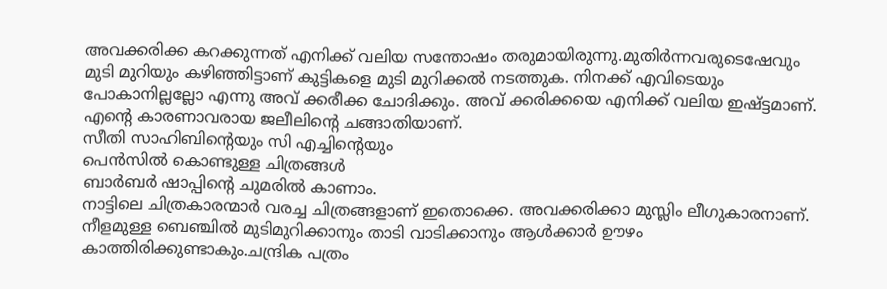അവക്കരിക്ക കറക്കുന്നത് എനിക്ക് വലിയ സന്തോഷം തരുമായിരുന്നു.മുതിർന്നവരുടെഷേവും മുടി മുറിയും കഴിഞ്ഞിട്ടാണ് കുട്ടികളെ മുടി മുറിക്കൽ നടത്തുക. നിനക്ക് എവിടെയും പോകാനില്ലല്ലോ എന്നു അവ് ക്കരീക്ക ചോദിക്കും. അവ് ക്കരിക്കയെ എനിക്ക് വലിയ ഇഷ്ട്ടമാണ്. എന്റെ കാരണാവരായ ജലീലിന്റെ ചങ്ങാതിയാണ്.
സീതി സാഹിബിന്റെയും സി എച്ചിന്റെയും
പെൻസിൽ കൊണ്ടുള്ള ചിത്രങ്ങൾ
ബാർബർ ഷാപ്പിന്റെ ചുമരിൽ കാണാം.
നാട്ടിലെ ചിത്രകാരന്മാർ വരച്ച ചിത്രങ്ങളാണ് ഇതൊക്കെ. അവക്കരിക്കാ മുസ്ലിം ലീഗുകാരനാണ്. നീളമുള്ള ബെഞ്ചിൽ മുടിമുറിക്കാനും താടി വാടിക്കാനും ആൾക്കാർ ഊഴം കാത്തിരിക്കുണ്ടാകും.ചന്ദ്രിക പത്രം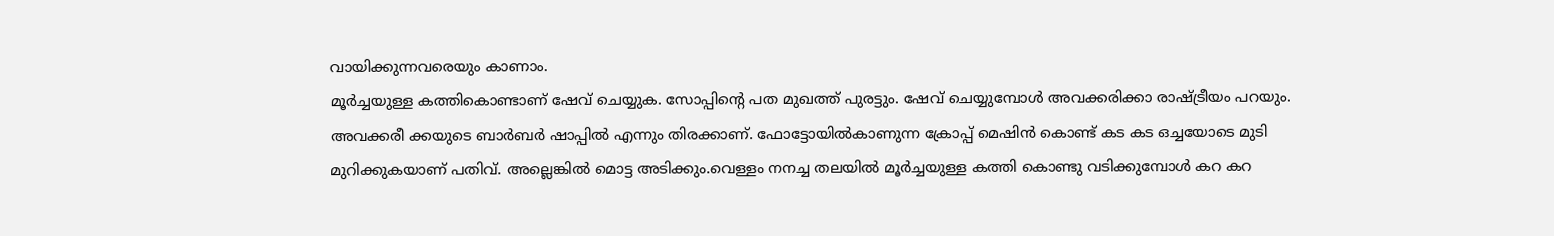വായിക്കുന്നവരെയും കാണാം.
മൂർച്ചയുള്ള കത്തികൊണ്ടാണ് ഷേവ് ചെയ്യുക. സോപ്പിന്റെ പത മുഖത്ത് പുരട്ടും. ഷേവ് ചെയ്യുമ്പോൾ അവക്കരിക്കാ രാഷ്ട്രീയം പറയും.
അവക്കരീ ക്കയുടെ ബാർബർ ഷാപ്പിൽ എന്നും തിരക്കാണ്. ഫോട്ടോയിൽകാണുന്ന ക്രോപ്പ് മെഷിൻ കൊണ്ട് കട കട ഒച്ചയോടെ മുടി മുറിക്കുകയാണ് പതിവ്. അല്ലെങ്കിൽ മൊട്ട അടിക്കും.വെള്ളം നനച്ച തലയിൽ മൂർച്ചയുള്ള കത്തി കൊണ്ടു വടിക്കുമ്പോൾ കറ കറ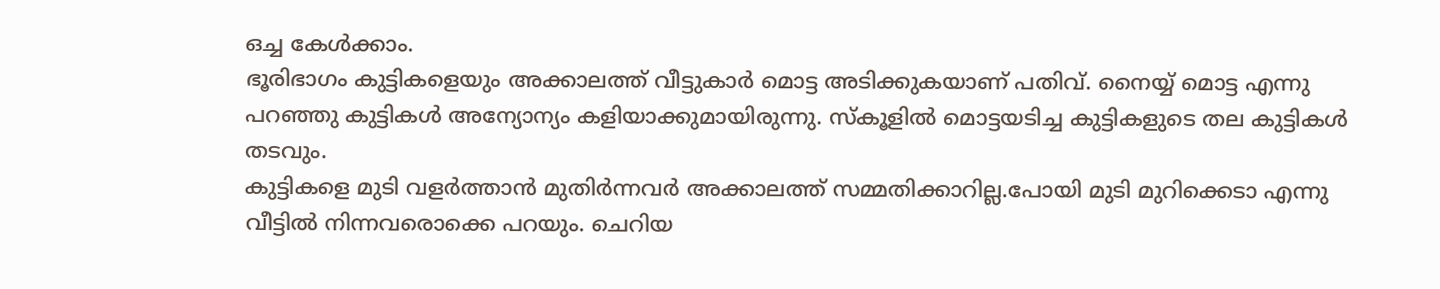ഒച്ച കേൾക്കാം.
ഭൂരിഭാഗം കുട്ടികളെയും അക്കാലത്ത് വീട്ടുകാർ മൊട്ട അടിക്കുകയാണ് പതിവ്. നൈയ്യ് മൊട്ട എന്നു പറഞ്ഞു കുട്ടികൾ അന്യോന്യം കളിയാക്കുമായിരുന്നു. സ്കൂളിൽ മൊട്ടയടിച്ച കുട്ടികളുടെ തല കുട്ടികൾ തടവും.
കുട്ടികളെ മുടി വളർത്താൻ മുതിർന്നവർ അക്കാലത്ത് സമ്മതിക്കാറില്ല.പോയി മുടി മുറിക്കെടാ എന്നു വീട്ടിൽ നിന്നവരൊക്കെ പറയും. ചെറിയ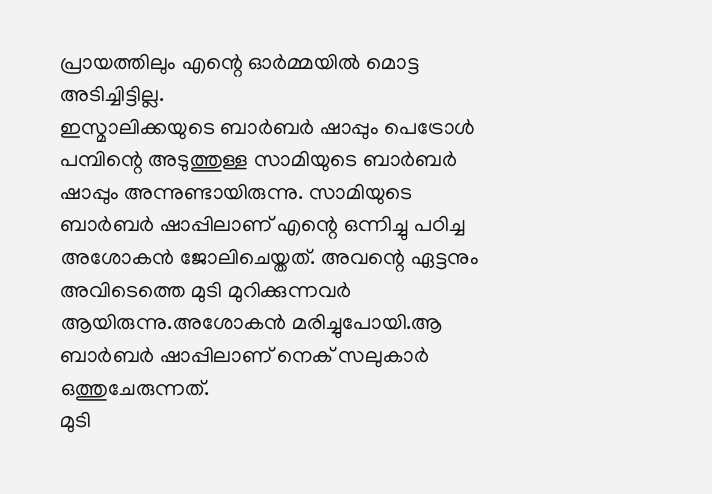പ്രായത്തിലും എന്റെ ഓർമ്മയിൽ മൊട്ട അടിച്ചിട്ടില്ല.
ഇസ്മാലിക്കയുടെ ബാർബർ ഷാപ്പും പെട്രോൾ പമ്പിന്റെ അടുത്തുള്ള സാമിയുടെ ബാർബർ ഷാപ്പും അന്നുണ്ടായിരുന്നു. സാമിയുടെ ബാർബർ ഷാപ്പിലാണ് എന്റെ ഒന്നിച്ചു പഠിച്ച അശോകൻ ജോലിചെയ്തത്. അവന്റെ ഏട്ടനും അവിടെത്തെ മുടി മുറിക്കുന്നവർ ആയിരുന്നു.അശോകൻ മരിച്ചുപോയി.ആ ബാർബർ ഷാപ്പിലാണ് നെക് സലുകാർ ഒത്തുചേരുന്നത്.
മുടി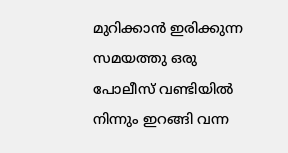മുറിക്കാൻ ഇരിക്കുന്ന സമയത്തു ഒരു പോലീസ് വണ്ടിയിൽ നിന്നും ഇറങ്ങി വന്ന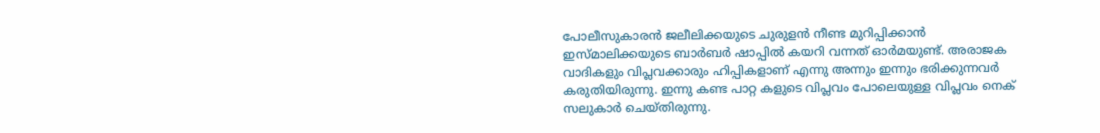പോലീസുകാരൻ ജലീലിക്കയുടെ ചുരുളൻ നീണ്ട മുറിപ്പിക്കാൻ ഇസ്മാലിക്കയുടെ ബാർബർ ഷാപ്പിൽ കയറി വന്നത് ഓർമയുണ്ട്. അരാജക വാദികളും വിപ്ലവക്കാരും ഹിപ്പികളാണ് എന്നു അന്നും ഇന്നും ഭരിക്കുന്നവർ കരുതിയിരുന്നു. ഇന്നു കണ്ട പാറ്റ കളുടെ വിപ്ലവം പോലെയുള്ള വിപ്ലവം നെക് സലുകാർ ചെയ്തിരുന്നു.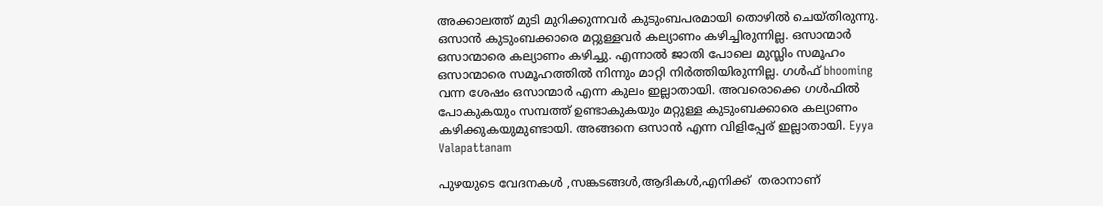അക്കാലത്ത് മുടി മുറിക്കുന്നവർ കുടുംബപരമായി തൊഴിൽ ചെയ്തിരുന്നു. ഒസാൻ കുടുംബക്കാരെ മറ്റുള്ളവർ കല്യാണം കഴിച്ചിരുന്നില്ല. ഒസാന്മാർ ഒസാന്മാരെ കല്യാണം കഴിച്ചു. എന്നാൽ ജാതി പോലെ മുസ്ലിം സമൂഹം ഒസാന്മാരെ സമൂഹത്തിൽ നിന്നും മാറ്റി നിർത്തിയിരുന്നില്ല. ഗൾഫ് bhooming വന്ന ശേഷം ഒസാന്മാർ എന്ന കുലം ഇല്ലാതായി. അവരൊക്കെ ഗൾഫിൽ പോകുകയും സമ്പത്ത് ഉണ്ടാകുകയും മറ്റുള്ള കുടുംബക്കാരെ കല്യാണം കഴിക്കുകയുമുണ്ടായി. അങ്ങനെ ഒസാൻ എന്ന വിളിപ്പേര് ഇല്ലാതായി. Eyya Valapattanam

പുഴയുടെ വേദനകള്‍ ,സങ്കടങ്ങള്‍,ആദികള്‍,എനിക്ക്  തരാനാണ്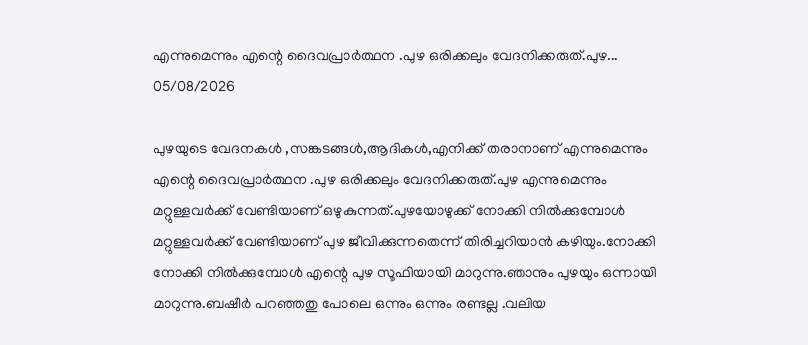എന്നുമെന്നും എന്റെ ദൈവപ്രാര്‍ത്ഥന .പുഴ ഒരിക്കലും വേദനിക്കരുത്.പുഴ...
05/08/2026

പുഴയുടെ വേദനകള്‍ ,സങ്കടങ്ങള്‍,ആദികള്‍,എനിക്ക് തരാനാണ് എന്നുമെന്നും എന്റെ ദൈവപ്രാര്‍ത്ഥന .പുഴ ഒരിക്കലും വേദനിക്കരുത്.പുഴ എന്നുമെന്നും മറ്റുള്ളവര്‍ക്ക് വേണ്ടിയാണ് ഒഴുകുന്നത്.പുഴയോഴുക്ക് നോക്കി നില്‍ക്കുമ്പോള്‍ മറ്റുള്ളവര്‍ക്ക് വേണ്ടിയാണ് പുഴ ജീവിക്കുന്നതെന്ന് തിരിച്ചറിയാന്‍ കഴിയും.നോക്കി നോക്കി നില്‍ക്കുമ്പോള്‍ എന്റെ പുഴ സൂഫിയായി മാറുന്നു.ഞാനും പുഴയും ഒന്നായി മാറുന്നു.ബഷീര്‍ പറഞ്ഞതു പോലെ ഒന്നും ഒന്നും രണ്ടല്ല .വലിയ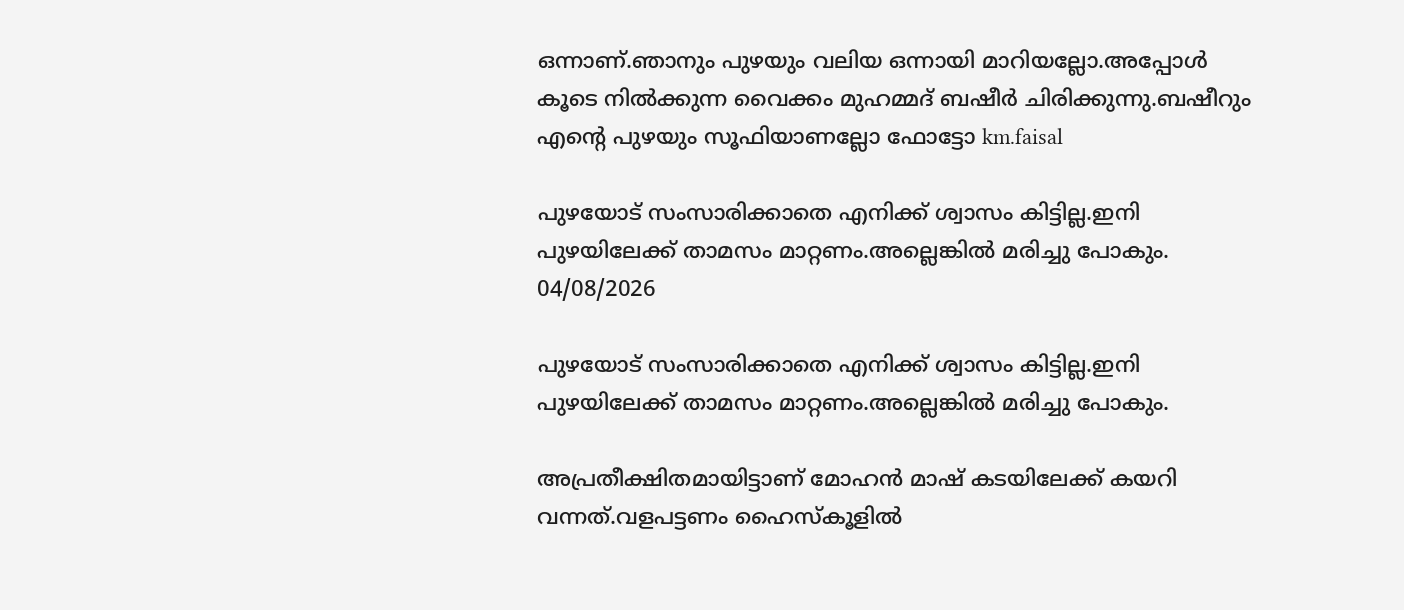ഒന്നാണ്.ഞാനും പുഴയും വലിയ ഒന്നായി മാറിയല്ലോ.അപ്പോള്‍ കൂടെ നില്‍ക്കുന്ന വൈക്കം മുഹമ്മദ്‌ ബഷീര്‍ ചിരിക്കുന്നു.ബഷീറും എന്റെ പുഴയും സൂഫിയാണല്ലോ ഫോട്ടോ km.faisal

പുഴയോട് സംസാരിക്കാതെ എനിക്ക് ശ്വാസം കിട്ടില്ല.ഇനി പുഴയിലേക്ക് താമസം മാറ്റണം.അല്ലെങ്കില്‍ മരിച്ചു പോകും.
04/08/2026

പുഴയോട് സംസാരിക്കാതെ എനിക്ക് ശ്വാസം കിട്ടില്ല.ഇനി പുഴയിലേക്ക് താമസം മാറ്റണം.അല്ലെങ്കില്‍ മരിച്ചു പോകും.

അപ്രതീക്ഷിതമായിട്ടാണ് മോഹന്‍ മാഷ്‌ കടയിലേക്ക് കയറി വന്നത്.വളപട്ടണം ഹൈസ്കൂളില്‍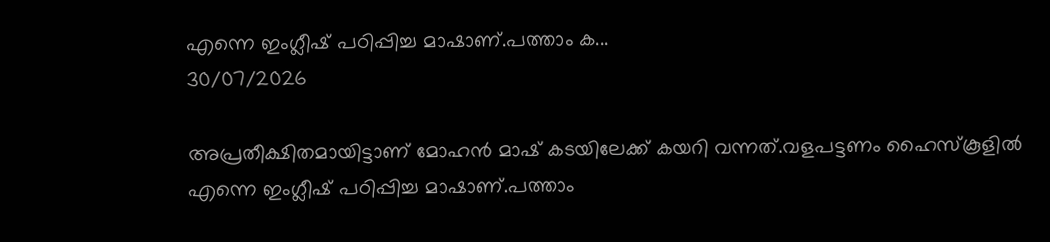എന്നെ ഇംഗ്ലീഷ് പഠിപ്പിച്ച മാഷാണ്.പത്താം ക...
30/07/2026

അപ്രതീക്ഷിതമായിട്ടാണ് മോഹന്‍ മാഷ്‌ കടയിലേക്ക് കയറി വന്നത്.വളപട്ടണം ഹൈസ്കൂളില്‍ എന്നെ ഇംഗ്ലീഷ് പഠിപ്പിച്ച മാഷാണ്.പത്താം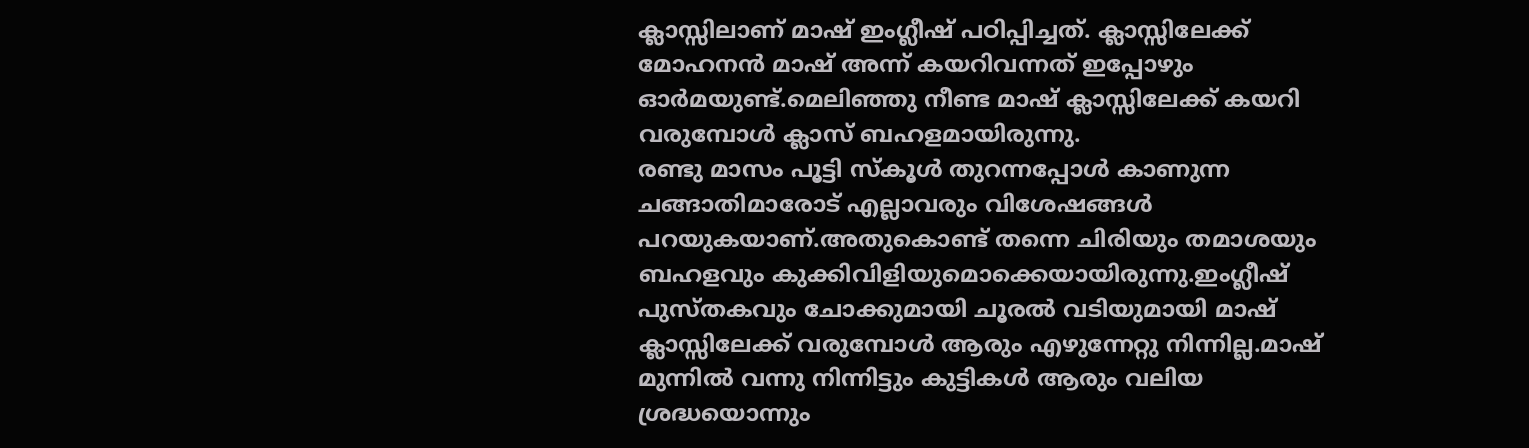ക്ലാസ്സിലാണ് മാഷ്‌ ഇംഗ്ലീഷ് പഠിപ്പിച്ചത്. ക്ലാസ്സിലേക്ക് മോഹനന്‍ മാഷ്‌ അന്ന് കയറിവന്നത് ഇപ്പോഴും ഓര്‍മയുണ്ട്.മെലിഞ്ഞു നീണ്ട മാഷ്‌ ക്ലാസ്സിലേക്ക് കയറി വരുമ്പോള്‍ ക്ലാസ് ബഹളമായിരുന്നു.
രണ്ടു മാസം പൂട്ടി സ്കൂള്‍ തുറന്നപ്പോൾ കാണുന്ന ചങ്ങാതിമാരോട് എല്ലാവരും വിശേഷങ്ങൾ പറയുകയാണ്‌.അതുകൊണ്ട് തന്നെ ചിരിയും തമാശയും ബഹളവും കുക്കിവിളിയുമൊക്കെയായിരുന്നു.ഇംഗ്ലീഷ് പുസ്തകവും ചോക്കുമായി ചൂരൽ വടിയുമായി മാഷ്‌ ക്ലാസ്സിലേക്ക് വരുമ്പോള്‍ ആരും എഴുന്നേറ്റു നിന്നില്ല.മാഷ്‌ മുന്നില്‍ വന്നു നിന്നിട്ടും കുട്ടികള്‍ ആരും വലിയ ശ്രദ്ധയൊന്നും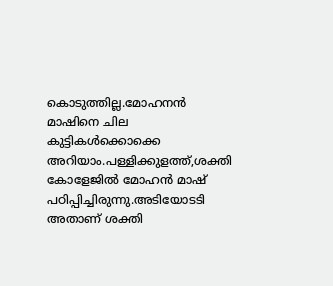കൊടുത്തില്ല.മോഹനന്‍ മാഷിനെ ചില കുട്ടികള്‍ക്കൊക്കെ അറിയാം.പള്ളിക്കുളത്ത്,ശക്തി കോളേജില്‍ മോഹന്‍ മാഷ്‌ പഠിപ്പിച്ചിരുന്നു.അടിയോടടി അതാണ്‌ ശക്തി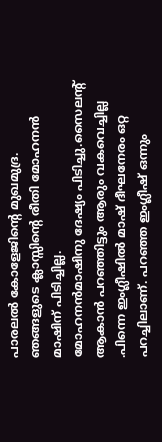പാരലല്‍ കോളേജിന്റെ മുഖമുദ്ര.
ഞങ്ങളുടെ ക്ലാസ്സിന്റെ രീതി മോഹനൻ മാഷിന് പിടിച്ചില്ല.
മോഹനന്‍മാഷിനു ദേഷ്യം പിടിച്ചു.സൈലന്റ് ആകാന്‍ പറഞ്ഞിട്ടും ആരും വകവെച്ചില്ല .പിന്നെ ഇംഗ്ലീഷില്‍ മാഷ്‌ ദീഘനേരം ഒറ്റ പറച്ചിലാണ്. പറഞ്ഞ ഇംഗ്ലീഷ് ഒന്നും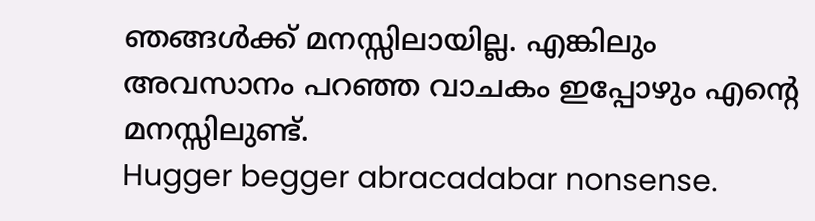ഞങ്ങൾക്ക് മനസ്സിലായില്ല. എങ്കിലും അവസാനം പറഞ്ഞ വാചകം ഇപ്പോഴും എന്റെ മനസ്സിലുണ്ട്.
Hugger begger abracadabar nonsense.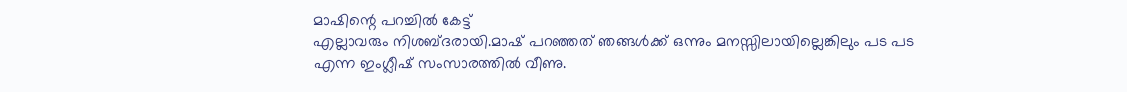മാഷിന്റെ പറച്ചിൽ കേട്ട്
എല്ലാവരും നിശബ്ദരായി.മാഷ്‌ പറഞ്ഞത് ഞങ്ങള്‍ക്ക് ഒന്നും മനസ്സിലായില്ലെങ്കിലും പട പട എന്ന ഇംഗ്ലീഷ് സംസാരത്തില്‍ വീണു.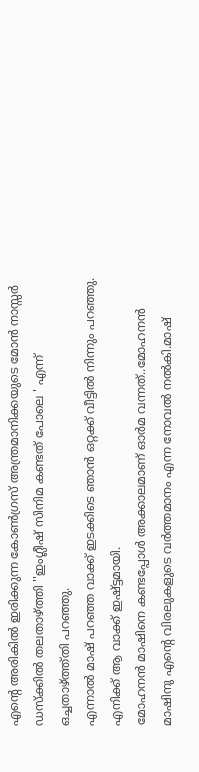എന്റെ അരികില്‍ ഇരിക്കുന്ന കോൺഗ്രസ് അന്ത്രമാനിക്കയുടെ മോൻ നാസ്സര്‍ ഡസ്ക്കില്‍ തലതാഴ്ത്തി ''ഇംഗ്ലീഷ് സിനിമ കണ്ടത് പോലെ ' എന്ന് ഒച്ചതാഴ്ത്ത്തി പറഞ്ഞു.
എന്നാൽ മാഷ് പറഞ്ഞ വാക്ക് ഇടക്കിടെ ഞാൻ ഒറ്റക്ക് വീട്ടിൽ നിന്നും പറഞ്ഞു. എനിക്ക് ആ വാക്ക് ഇഷ്ട്ടമായി.
മോഹനന്‍ മാഷിനെ കണ്ടപ്പോള്‍ അക്കാലമാണ് ഓര്‍മ വന്നത്..മോഹനന്‍ മാഷിനു എന്റെ വിരലുകളുടെ വര്‍ത്തമാനം എന്ന നോവല്‍ നല്‍കി.മാഷ്‌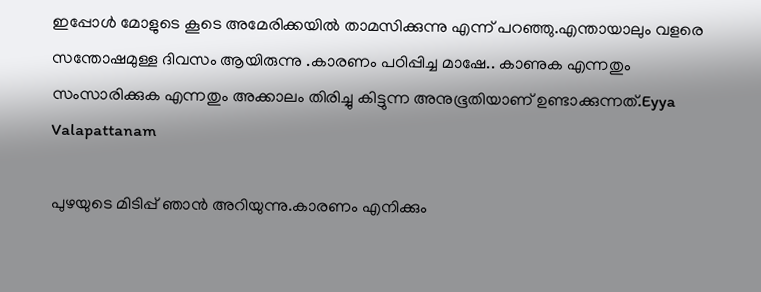ഇപ്പോള്‍ മോളുടെ കൂടെ അമേരിക്കയില്‍ താമസിക്കുന്നു എന്ന് പറഞ്ഞു.എന്തായാലും വളരെ സന്തോഷമുള്ള ദിവസം ആയിരുന്നു .കാരണം പഠിപ്പിച്ച മാഷേ.. കാണുക എന്നതും സംസാരിക്കുക എന്നതും അക്കാലം തിരിച്ചു കിട്ടുന്ന അനുഭൂതിയാണ് ഉണ്ടാക്കുന്നത്.Eyya Valapattanam

പുഴയുടെ മിടിപ്പ് ഞാന്‍ അറിയുന്നു.കാരണം എനിക്കും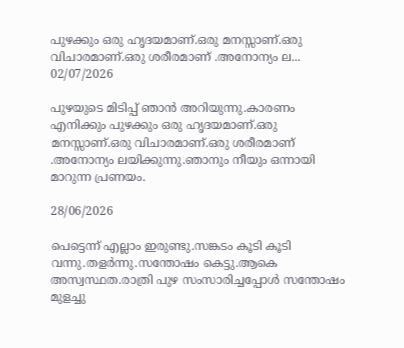പുഴക്കും ഒരു ഹൃദയമാണ്.ഒരു മനസ്സാണ്.ഒരു വിചാരമാണ്.ഒരു ശരീരമാണ് .അനോന്യം ല...
02/07/2026

പുഴയുടെ മിടിപ്പ് ഞാന്‍ അറിയുന്നു.കാരണം എനിക്കും പുഴക്കും ഒരു ഹൃദയമാണ്.ഒരു മനസ്സാണ്.ഒരു വിചാരമാണ്.ഒരു ശരീരമാണ് .അനോന്യം ലയിക്കുന്നു.ഞാനും നീയും ഒന്നായി മാറുന്ന പ്രണയം.

28/06/2026

പെട്ടെന്ന് എല്ലാം ഇരുണ്ടു.സങ്കടം കൂടി കൂടി വന്നു.തളര്‍ന്നു.സന്തോഷം കെട്ടു.ആകെ അസ്വസ്ഥത.രാത്രി പുഴ സംസാരിച്ചപ്പോള്‍ സന്തോഷം മുളച്ചു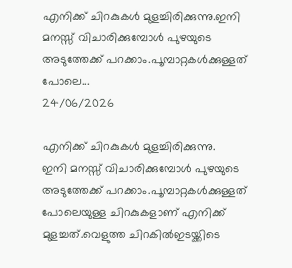എനിക്ക് ചിറകുകള്‍ മുളച്ചിരിക്കുന്നു.ഇനി മനസ്സ് വിചാരിക്കുമ്പോള്‍ പുഴയുടെ അടുത്തേക്ക് പറക്കാം.പൂമ്പാറ്റകള്‍ക്കുള്ളത് പോലെ...
24/06/2026

എനിക്ക് ചിറകുകള്‍ മുളച്ചിരിക്കുന്നു.
ഇനി മനസ്സ് വിചാരിക്കുമ്പോള്‍ പുഴയുടെ അടുത്തേക്ക് പറക്കാം.പൂമ്പാറ്റകള്‍ക്കുള്ളത് പോലെയുള്ള ചിറകുകളാണ് എനിക്ക് മുളച്ചത്.വെളുത്ത ചിറകില്‍ഇടയ്ക്കിടെ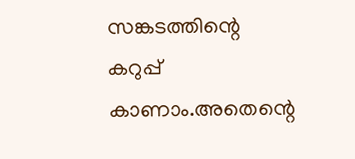സങ്കടത്തിന്റെ കറുപ്പ് കാണാം.അതെന്റെ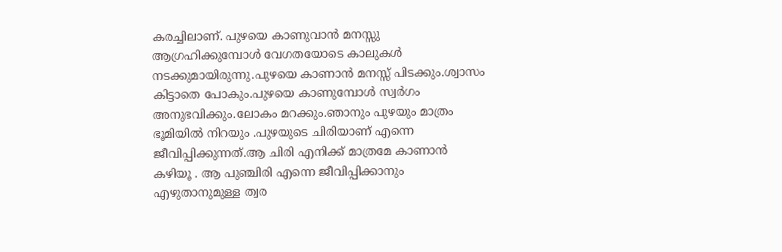കരച്ചിലാണ്. പുഴയെ കാണുവാന്‍ മനസ്സു ആഗ്രഹിക്കുമ്പോള്‍ വേഗതയോടെ കാലുകള്‍ നടക്കുമായിരുന്നു.പുഴയെ കാണാന്‍ മനസ്സ് പിടക്കും.ശ്വാസം കിട്ടാതെ പോകും.പുഴയെ കാണുമ്പോള്‍ സ്വര്‍ഗം അനുഭവിക്കും.ലോകം മറക്കും.ഞാനും പുഴയും മാത്രം ഭൂമിയില്‍ നിറയും .പുഴയുടെ ചിരിയാണ് എന്നെ ജീവിപ്പിക്കുന്നത്.ആ ചിരി എനിക്ക് മാത്രമേ കാണാന്‍ കഴിയൂ . ആ പുഞ്ചിരി എന്നെ ജീവിപ്പിക്കാനും എഴുതാനുമുള്ള ത്വര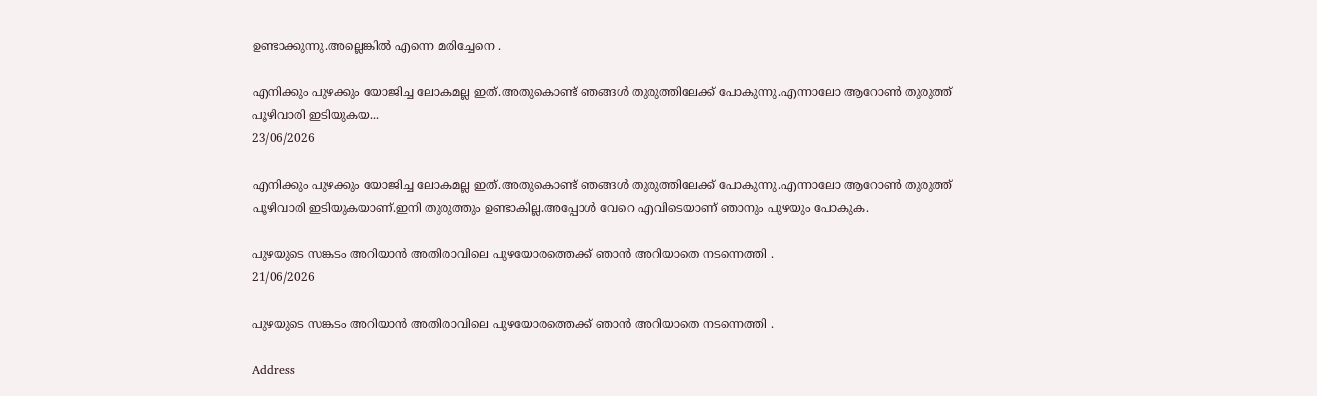ഉണ്ടാക്കുന്നു.അല്ലെങ്കില്‍ എന്നെ മരിച്ചേനെ .

എനിക്കും പുഴക്കും യോജിച്ച ലോകമല്ല ഇത്.അതുകൊണ്ട് ഞങ്ങള്‍ തുരുത്തിലേക്ക് പോകുന്നു.എന്നാലോ ആറോണ്‍ തുരുത്ത് പൂഴിവാരി ഇടിയുകയ...
23/06/2026

എനിക്കും പുഴക്കും യോജിച്ച ലോകമല്ല ഇത്.അതുകൊണ്ട് ഞങ്ങള്‍ തുരുത്തിലേക്ക് പോകുന്നു.എന്നാലോ ആറോണ്‍ തുരുത്ത് പൂഴിവാരി ഇടിയുകയാണ്.ഇനി തുരുത്തും ഉണ്ടാകില്ല.അപ്പോള്‍ വേറെ എവിടെയാണ് ഞാനും പുഴയും പോകുക.

പുഴയുടെ സങ്കടം അറിയാന്‍ അതിരാവിലെ പുഴയോരത്തെക്ക് ഞാന്‍ അറിയാതെ നടന്നെത്തി .
21/06/2026

പുഴയുടെ സങ്കടം അറിയാന്‍ അതിരാവിലെ പുഴയോരത്തെക്ക് ഞാന്‍ അറിയാതെ നടന്നെത്തി .

Address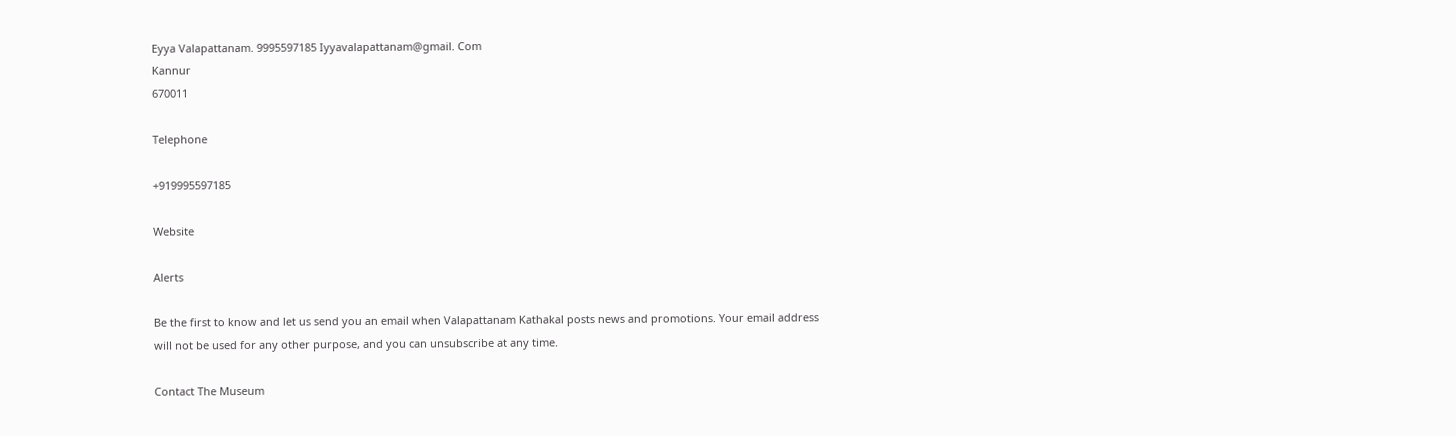Eyya Valapattanam. 9995597185 Iyyavalapattanam@gmail. Com
Kannur
670011

Telephone

+919995597185

Website

Alerts

Be the first to know and let us send you an email when Valapattanam Kathakal posts news and promotions. Your email address will not be used for any other purpose, and you can unsubscribe at any time.

Contact The Museum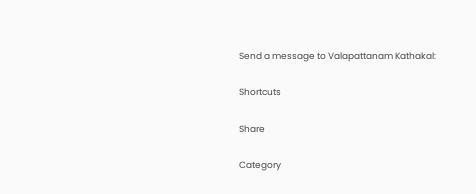Send a message to Valapattanam Kathakal:

Shortcuts

Share

Category